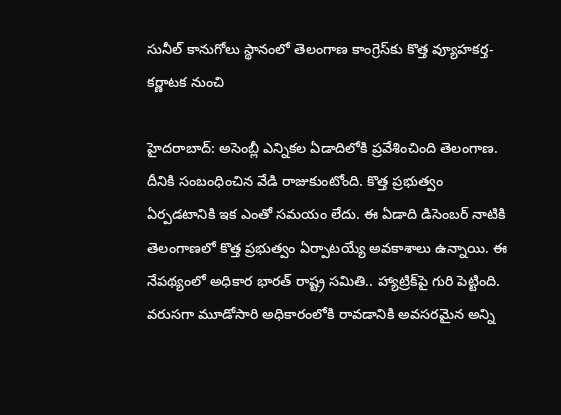సునీల్ కానుగోలు స్థానంలో తెలంగాణ కాంగ్రెస్‌కు కొత్త వ్యూహకర్త- కర్ణాటక నుంచి

హైదరాబాద్: అసెంబ్లీ ఎన్నికల ఏడాదిలోకి ప్రవేశించింది తెలంగాణ. దీనికి సంబంధించిన వేడి రాజుకుంటోంది. కొత్త ప్రభుత్వం ఏర్పడటానికి ఇక ఎంతో సమయం లేదు. ఈ ఏడాది డిసెంబర్ నాటికి తెలంగాణలో కొత్త ప్రభుత్వం ఏర్పాటయ్యే అవకాశాలు ఉన్నాయి. ఈ నేపథ్యంలో అధికార భారత్ రాష్ట్ర సమితి.. హ్యాట్రిక్‌పై గురి పెట్టింది. వరుసగా మూడోసారి అధికారంలోకి రావడానికి అవసరమైన అన్ని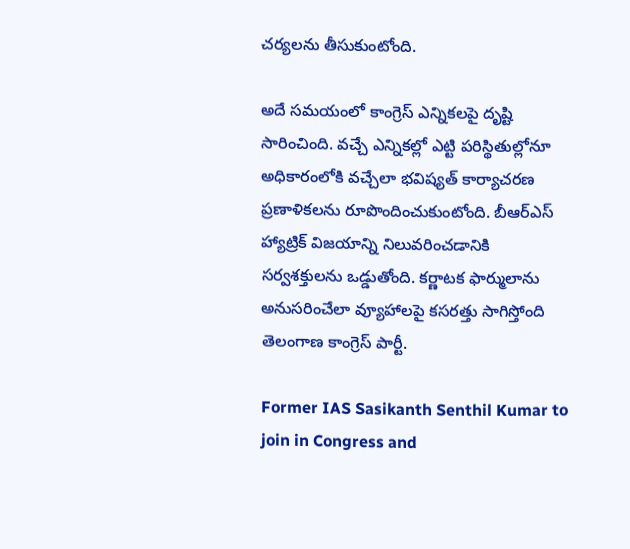చర్యలను తీసుకుంటోంది.

అదే సమయంలో కాంగ్రెస్ ఎన్నికలపై దృష్టి సారించింది. వచ్చే ఎన్నికల్లో ఎట్టి పరిస్థితుల్లోనూ అధికారంలోకి వచ్చేలా భవిష్యత్ కార్యాచరణ ప్రణాళికలను రూపొందించుకుంటోంది. బీఆర్ఎస్ హ్యాట్రిక్ విజయాన్ని నిలువరించడానికి సర్వశక్తులను ఒడ్డుతోంది. కర్ణాటక ఫార్ములాను అనుసరించేలా వ్యూహాలపై కసరత్తు సాగిస్తోంది తెలంగాణ కాంగ్రెస్ పార్టీ.

Former IAS Sasikanth Senthil Kumar to join in Congress and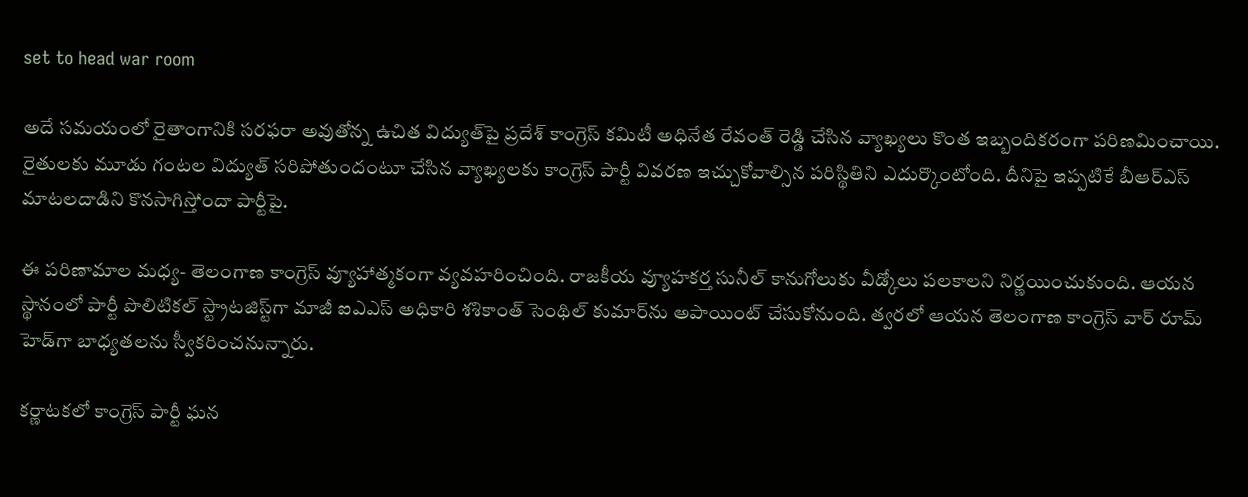set to head war room

అదే సమయంలో రైతాంగానికి సరఫరా అవుతోన్న ఉచిత విద్యుత్‌పై ప్రదేశ్ కాంగ్రెస్ కమిటీ అధినేత రేవంత్ రెడ్డి చేసిన వ్యాఖ్యలు కొంత ఇబ్బందికరంగా పరిణమించాయి. రైతులకు మూడు గంటల విద్యుత్ సరిపోతుందంటూ చేసిన వ్యాఖ్యలకు కాంగ్రెస్ పార్టీ వివరణ ఇచ్చుకోవాల్సిన పరిస్థితిని ఎదుర్కొంటోంది. దీనిపై ఇప్పటికే బీఆర్ఎస్ మాటలదాడిని కొనసాగిస్తోందా పార్టీపై.

ఈ పరిణామాల మధ్య- తెలంగాణ కాంగ్రెస్ వ్యూహాత్మకంగా వ్యవహరించింది. రాజకీయ వ్యూహకర్త సునీల్ కానుగోలుకు వీడ్కోలు పలకాలని నిర్ణయించుకుంది. ఆయన స్థానంలో పార్టీ పొలిటికల్ స్ట్రాటజిస్ట్‌గా మాజీ ఐఎఎస్ అధికారి శశికాంత్ సెంథిల్ కుమార్‌ను అపాయింట్ చేసుకోనుంది. త్వరలో ఆయన తెలంగాణ కాంగ్రెస్ వార్ రూమ్ హెడ్‌గా బాధ్యతలను స్వీకరించనున్నారు.

కర్ణాటకలో కాంగ్రెస్ పార్టీ ఘన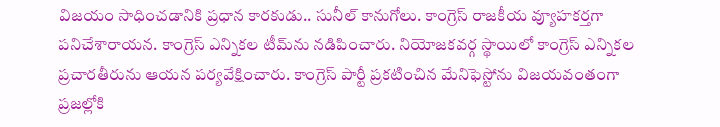విజయం సాధించడానికి ప్రధాన కారకుడు.. సునీల్ కానుగోలు. కాంగ్రెస్ రాజకీయ వ్యూహకర్తగా పనిచేశారాయన. కాంగ్రెస్ ఎన్నికల టీమ్‌ను నడిపించారు. నియోజకవర్గ స్థాయిలో కాంగ్రెస్ ఎన్నికల ప్రచారతీరును ఆయన పర్యవేక్షించారు. కాంగ్రెస్ పార్టీ ప్రకటించిన మేనిఫెస్టోను విజయవంతంగా ప్రజల్లోకి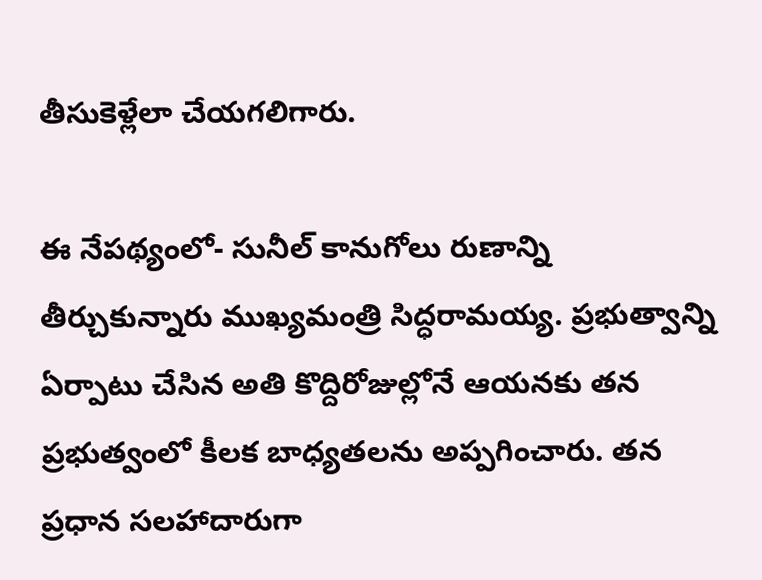తీసుకెళ్లేలా చేయగలిగారు.

ఈ నేపథ్యంలో- సునీల్ కానుగోలు రుణాన్ని తీర్చుకున్నారు ముఖ్యమంత్రి సిద్ధరామయ్య. ప్రభుత్వాన్ని ఏర్పాటు చేసిన అతి కొద్దిరోజుల్లోనే ఆయనకు తన ప్రభుత్వంలో కీలక బాధ్యతలను అప్పగించారు. తన ప్రధాన సలహాదారుగా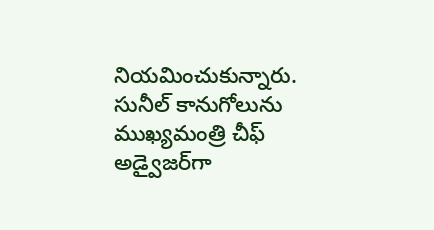నియమించుకున్నారు. సునీల్ కానుగోలును ముఖ్యమంత్రి చీఫ్ అడ్వైజర్‌గా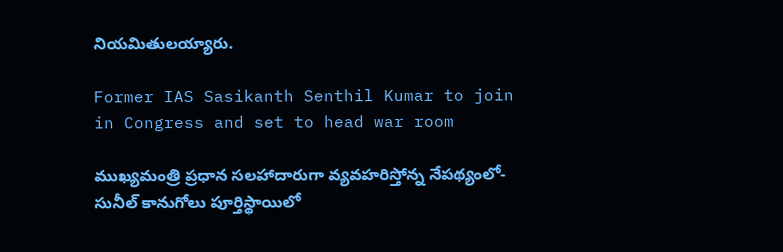నియమితులయ్యారు.

Former IAS Sasikanth Senthil Kumar to join in Congress and set to head war room

ముఖ్యమంత్రి ప్రధాన సలహాదారుగా వ్యవహరిస్తోన్న నేపథ్యంలో- సునీల్ కానుగోలు పూర్తిస్థాయిలో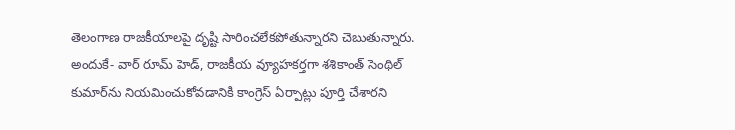తెలంగాణ రాజకీయాలపై దృష్టి సారించలేకపోతున్నారని చెబుతున్నారు. అందుకే- వార్ రూమ్ హెడ్, రాజకీయ వ్యూహకర్తగా శశికాంత్ సెంథిల్ కుమార్‌ను నియమించుకోవడానికి కాంగ్రెస్ ఏర్పాట్లు పూర్తి చేశారని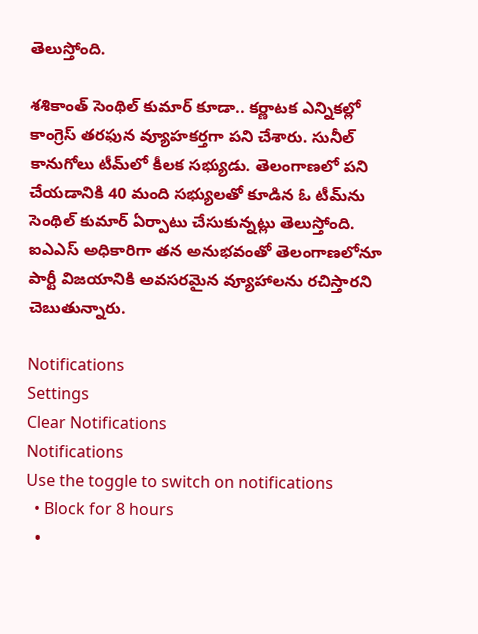తెలుస్తోంది.

శశికాంత్ సెంథిల్ కుమార్ కూడా.. కర్ణాటక ఎన్నికల్లో కాంగ్రెస్ తరఫున వ్యూహకర్తగా పని చేశారు. సునీల్ కానుగోలు టీమ్‌లో కీలక సభ్యుడు. తెలంగాణలో పని చేయడానికి 40 మంది సభ్యులతో కూడిన ఓ టీమ్‌ను సెంథిల్ కుమార్ ఏర్పాటు చేసుకున్నట్లు తెలుస్తోంది. ఐఎఎస్ అధికారిగా తన అనుభవంతో తెలంగాణలోనూ పార్టీ విజయానికి అవసరమైన వ్యూహాలను రచిస్తారని చెబుతున్నారు.

Notifications
Settings
Clear Notifications
Notifications
Use the toggle to switch on notifications
  • Block for 8 hours
  •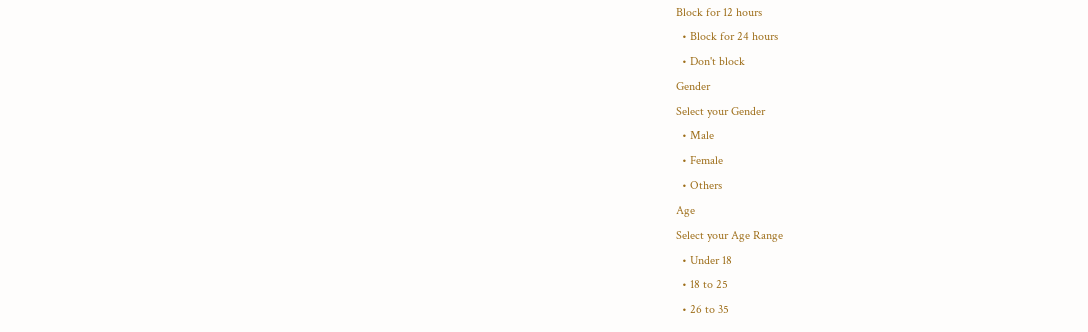Block for 12 hours
  • Block for 24 hours
  • Don't block
Gender
Select your Gender
  • Male
  • Female
  • Others
Age
Select your Age Range
  • Under 18
  • 18 to 25
  • 26 to 35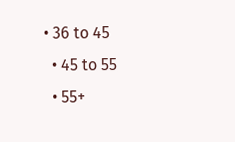• 36 to 45
  • 45 to 55
  • 55+